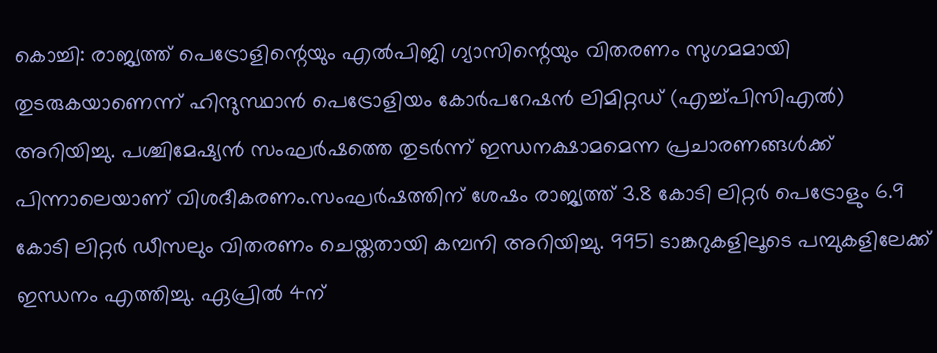കൊച്ചി: രാജ്യത്ത് പെട്രോളിന്റെയും എൽപിജി ഗ്യാസിന്റെയും വിതരണം സുഗമമായി തുടരുകയാണെന്ന് ഹിന്ദുസ്ഥാൻ പെട്രോളിയം കോർപറേഷൻ ലിമിറ്റഡ് (എച്ച്പിസിഎൽ) അറിയിച്ചു. പശ്ചിമേഷ്യൻ സംഘർഷത്തെ തുടർന്ന് ഇന്ധനക്ഷാമമെന്ന പ്രചാരണങ്ങൾക്ക് പിന്നാലെയാണ് വിശദീകരണം.സംഘർഷത്തിന് ശേഷം രാജ്യത്ത് 3.8 കോടി ലിറ്റർ പെട്രോളും 6.9 കോടി ലിറ്റർ ഡീസലും വിതരണം ചെയ്തതായി കമ്പനി അറിയിച്ചു. 9951 ടാങ്കറുകളിലൂടെ പമ്പുകളിലേക്ക് ഇന്ധനം എത്തിച്ചു. ഏപ്രിൽ 4ന്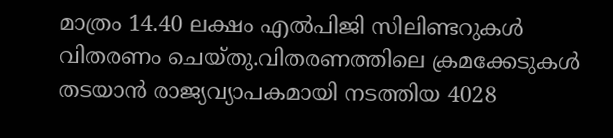മാത്രം 14.40 ലക്ഷം എൽപിജി സിലിണ്ടറുകൾ വിതരണം ചെയ്തു.വിതരണത്തിലെ ക്രമക്കേടുകൾ തടയാൻ രാജ്യവ്യാപകമായി നടത്തിയ 4028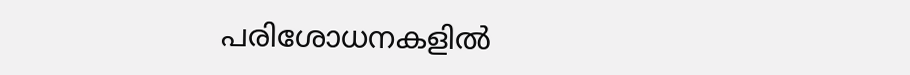പരിശോധനകളിൽ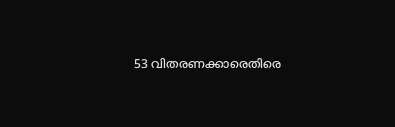53 വിതരണക്കാരെതിരെ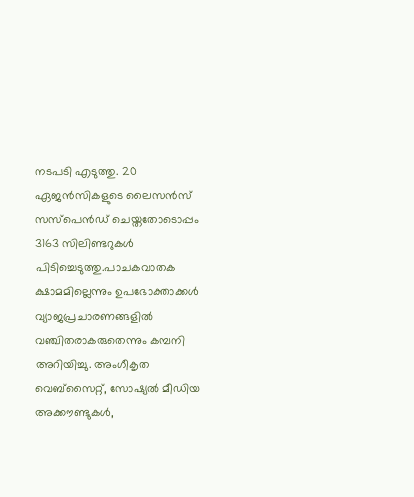നടപടി എടുത്തു. 20 ഏജൻസികളുടെ ലൈസൻസ് സസ്പെൻഡ് ചെയ്തതോടൊപ്പം 3163 സിലിണ്ടറുകൾ പിടിച്ചെടുത്തു.പാചകവാതക ക്ഷാമമില്ലെന്നും ഉപഭോക്താക്കൾ വ്യാജപ്രചാരണങ്ങളിൽ വഞ്ചിതരാകരുതെന്നും കമ്പനി അറിയിച്ചു. അംഗീകൃത വെബ്സൈറ്റ്, സോഷ്യൽ മീഡിയ അക്കൗണ്ടുകൾ,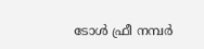ടോൾ ഫ്രീ നമ്പർ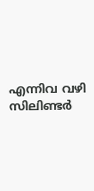എന്നിവ വഴി സിലിണ്ടർ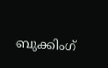ബുക്കിംഗ്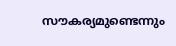സൗകര്യമുണ്ടെന്നും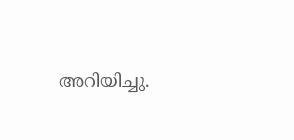അറിയിച്ചു.